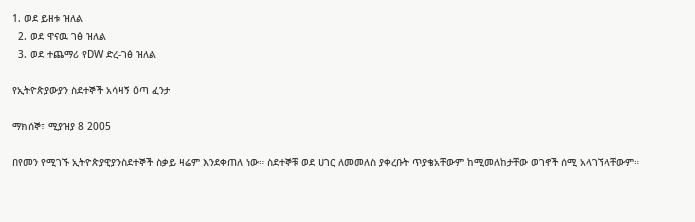1. ወደ ይዘቱ ዝለል
  2. ወደ ዋናዉ ገፅ ዝለል
  3. ወደ ተጨማሪ የDW ድረ-ገፅ ዝለል

የኢትዮጵያውያን ስደተኞች አሳዛኝ ዕጣ ፈንታ

ማክሰኞ፣ ሚያዝያ 8 2005

በየመን የሚገኙ ኢትዮጵያዊያንስደተኞች ስቃይ ዛሬም እንደቀጠለ ነው። ስደተኞቹ ወደ ሀገር ለመመለስ ያቀረቡት ጥያቄአቸውም ከሚመለከታቸው ወገኖች ሰሚ አላገኘላቸውም።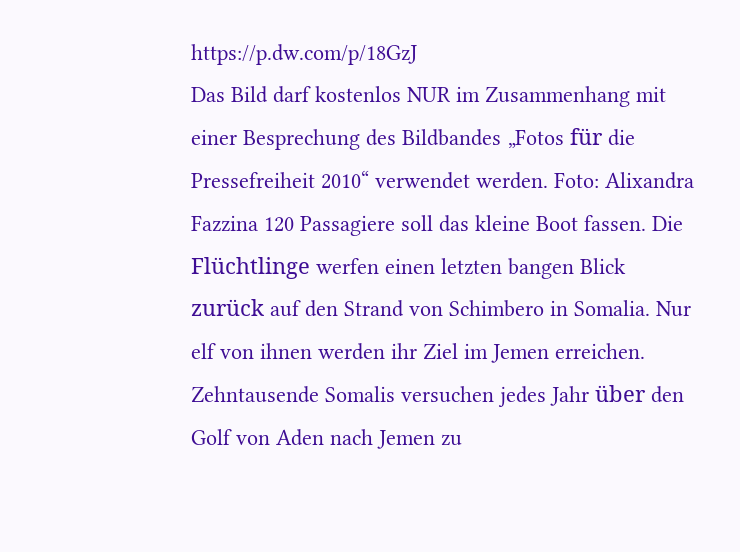https://p.dw.com/p/18GzJ
Das Bild darf kostenlos NUR im Zusammenhang mit einer Besprechung des Bildbandes „Fotos für die Pressefreiheit 2010“ verwendet werden. Foto: Alixandra Fazzina 120 Passagiere soll das kleine Boot fassen. Die Flüchtlinge werfen einen letzten bangen Blick zurück auf den Strand von Schimbero in Somalia. Nur elf von ihnen werden ihr Ziel im Jemen erreichen. Zehntausende Somalis versuchen jedes Jahr über den Golf von Aden nach Jemen zu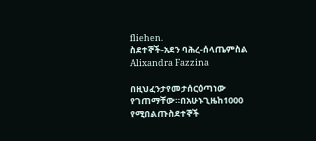fliehen.
ስደተኞች-አደን ባሕረ-ሰላጤምስል Alixandra Fazzina

በዚህፈንታየመታሰርዕጣነው የገጠማቸው።በአሁኑጊዜከ1000 የሚበልጡስደተኞች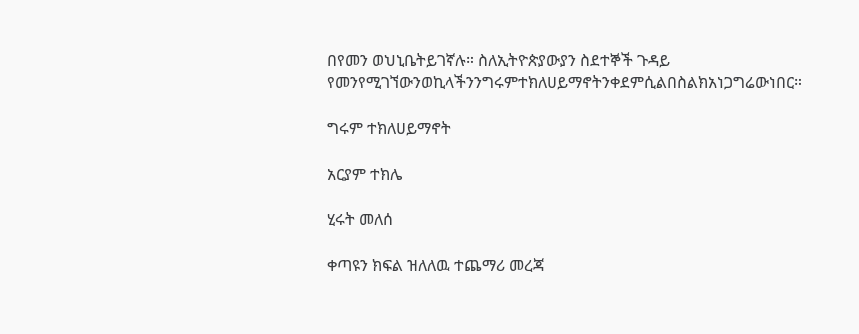በየመን ወህኒቤትይገኛሉ። ስለኢትዮጵያውያን ስደተኞች ጉዳይ የመንየሚገኘውንወኪላችንንግሩምተክለሀይማኖትንቀደምሲልበስልክአነጋግሬውነበር።

ግሩም ተክለሀይማኖት

አርያም ተክሌ

ሂሩት መለሰ

ቀጣዩን ክፍል ዝለለዉ ተጨማሪ መረጃ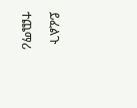ይፈልጉ

ተጨማሪ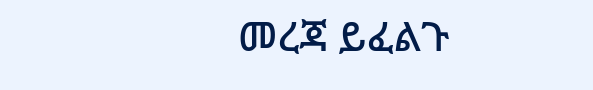መረጃ ይፈልጉ